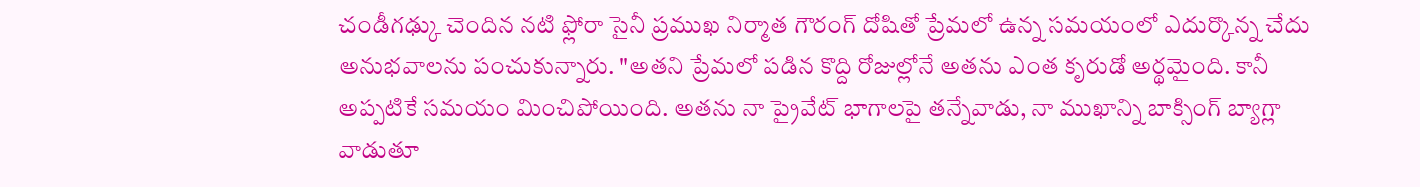చండీగఢ్కు చెందిన నటి ఫ్లోరా సైనీ ప్రముఖ నిర్మాత గౌరంగ్ దోషితో ప్రేమలో ఉన్న సమయంలో ఎదుర్కొన్న చేదు అనుభవాలను పంచుకున్నారు. "అతని ప్రేమలో పడిన కొద్ది రోజుల్లోనే అతను ఎంత కృరుడో అర్థమైంది. కానీ అప్పటికే సమయం మించిపోయింది. అతను నా ప్రైవేట్ భాగాలపై తన్నేవాడు, నా ముఖాన్ని బాక్సింగ్ బ్యాగ్లా వాడుతూ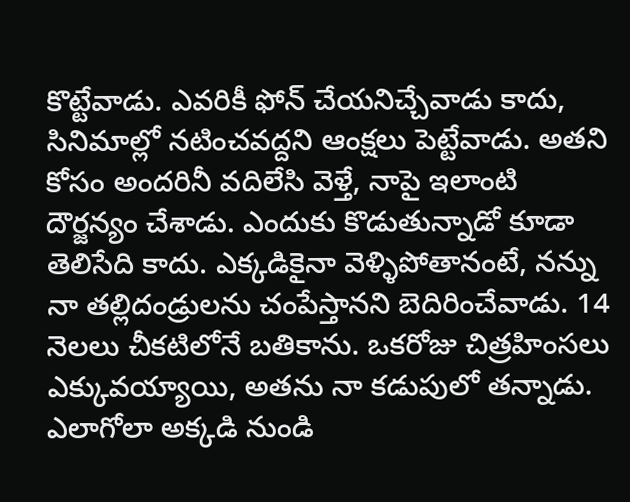కొట్టేవాడు. ఎవరికీ ఫోన్ చేయనిచ్చేవాడు కాదు, సినిమాల్లో నటించవద్దని ఆంక్షలు పెట్టేవాడు. అతని కోసం అందరినీ వదిలేసి వెళ్తే, నాపై ఇలాంటి దౌర్జన్యం చేశాడు. ఎందుకు కొడుతున్నాడో కూడా తెలిసేది కాదు. ఎక్కడికైనా వెళ్ళిపోతానంటే, నన్ను నా తల్లిదండ్రులను చంపేస్తానని బెదిరించేవాడు. 14 నెలలు చీకటిలోనే బతికాను. ఒకరోజు చిత్రహింసలు ఎక్కువయ్యాయి, అతను నా కడుపులో తన్నాడు. ఎలాగోలా అక్కడి నుండి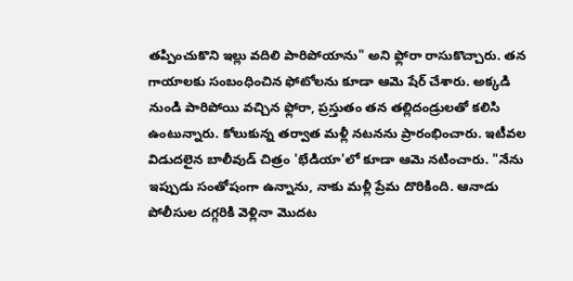తప్పించుకొని ఇల్లు వదిలి పారిపోయాను" అని ఫ్లోరా రాసుకొచ్చారు. తన గాయాలకు సంబంధించిన ఫోటోలను కూడా ఆమె షేర్ చేశారు. అక్కడి నుండి పారిపోయి వచ్చిన ఫ్లోరా, ప్రస్తుతం తన తల్లిదండ్రులతో కలిసి ఉంటున్నారు. కోలుకున్న తర్వాత మళ్లీ నటనను ప్రారంభించారు. ఇటీవల విడుదలైన బాలీవుడ్ చిత్రం 'భేడియా'లో కూడా ఆమె నటించారు. "నేను ఇప్పుడు సంతోషంగా ఉన్నాను, నాకు మళ్లీ ప్రేమ దొరికింది. ఆనాడు పోలీసుల దగ్గరికి వెళ్లినా మొదట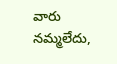వారు నమ్మలేదు,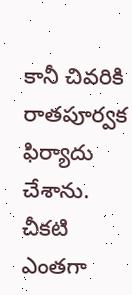కానీ చివరికి రాతపూర్వక ఫిర్యాదు చేశాను. చీకటి ఎంతగా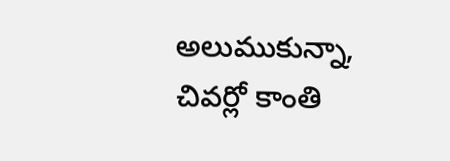అలుముకున్నా, చివర్లో కాంతి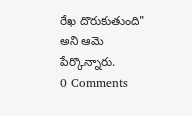రేఖ దొరుకుతుంది" అని ఆమె పేర్కొన్నారు.
0 Comments